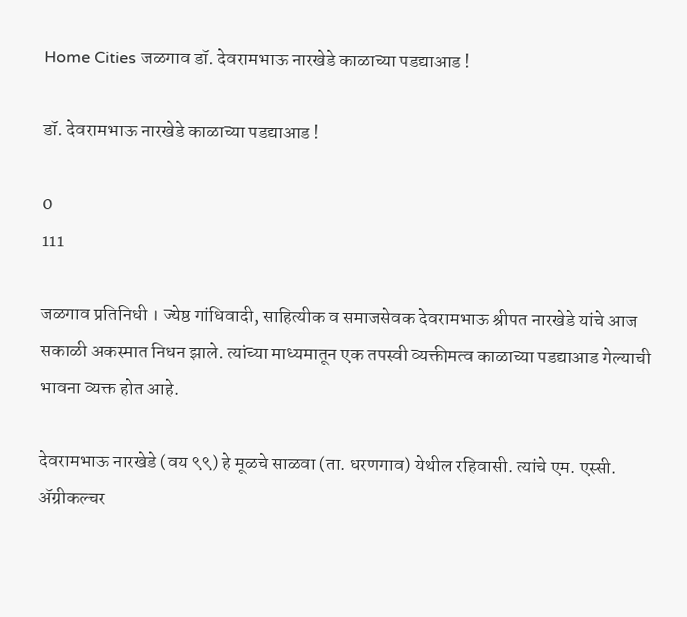Home Cities जळगाव डॉ. देवरामभाऊ नारखेडे काळाच्या पडद्याआड !

डॉ. देवरामभाऊ नारखेडे काळाच्या पडद्याआड !

0
111

जळगाव प्रतिनिधी । ज्येष्ठ गांधिवादी, साहित्यीक व समाजसेवक देवरामभाऊ श्रीपत नारखेडे यांचे आज सकाळी अकस्मात निधन झाले. त्यांच्या माध्यमातून एक तपस्वी व्यक्तीमत्व काळाच्या पडद्याआड गेल्याची भावना व्यक्त होत आहे.

देवरामभाऊ नारखेडे (वय ९९) हे मूळचे साळवा (ता. धरणगाव) येथील रहिवासी. त्यांचे एम. एस्सी. अ‍ॅग्रीकल्चर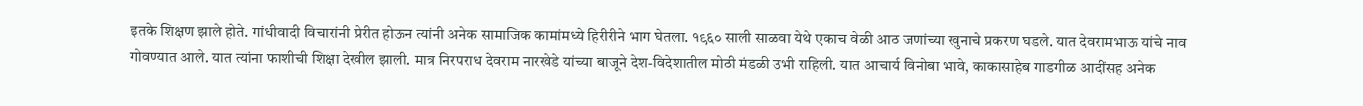इतके शिक्षण झाले होते. गांधीवादी विचारांनी प्रेरीत होऊन त्यांनी अनेक सामाजिक कामांमध्ये हिरीरीने भाग घेतला. १९६० साली साळवा येथे एकाच वेळी आठ जणांच्या खुनाचे प्रकरण घडले. यात देवरामभाऊ यांचे नाव गोवण्यात आले. यात त्यांना फाशीची शिक्षा देखील झाली. मात्र निरपराध देवराम नारखेडे यांच्या बाजूने देश-विदेशातील मोठी मंडळी उभी राहिली. यात आचार्य विनोबा भावे, काकासाहेब गाडगीळ आदींसह अनेक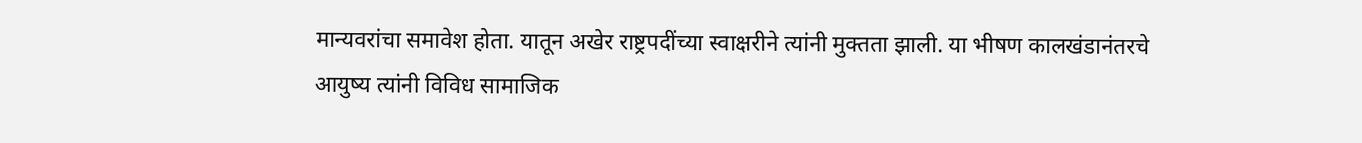मान्यवरांचा समावेश होता. यातून अखेर राष्ट्रपदींच्या स्वाक्षरीने त्यांनी मुक्तता झाली. या भीषण कालखंडानंतरचे आयुष्य त्यांनी विविध सामाजिक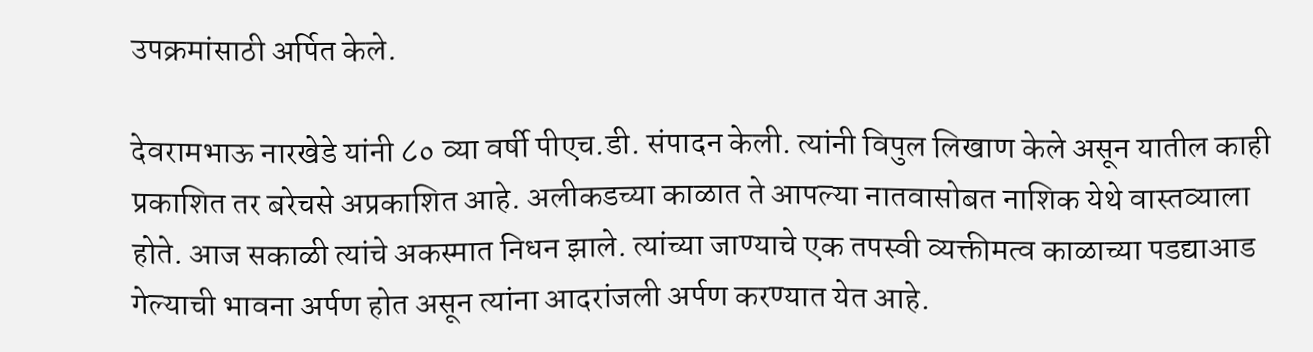उपक्रमांसाठी अर्पित केले.

देवरामभाऊ नारखेडे यांनी ८० व्या वर्षी पीएच.डी. संपादन केली. त्यांनी विपुल लिखाण केले असून यातील काही प्रकाशित तर बरेचसे अप्रकाशित आहे. अलीकडच्या काळात ते आपल्या नातवासोबत नाशिक येथे वास्तव्याला होते. आज सकाळी त्यांचे अकस्मात निधन झाले. त्यांच्या जाण्याचे एक तपस्वी व्यक्तीमत्व काळाच्या पडद्याआड गेल्याची भावना अर्पण होत असून त्यांना आदरांजली अर्पण करण्यात येत आहे.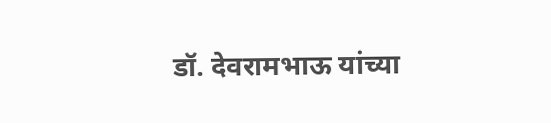डॉ. देवरामभाऊ यांच्या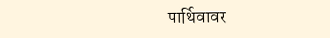पार्थिवावर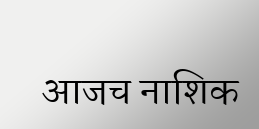आजच नाशिक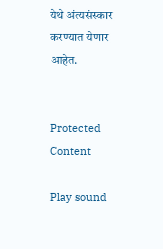येथे अंत्यसंस्कार करण्यात येणार आहेत.


Protected Content

Play sound